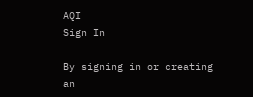AQI
Sign In

By signing in or creating an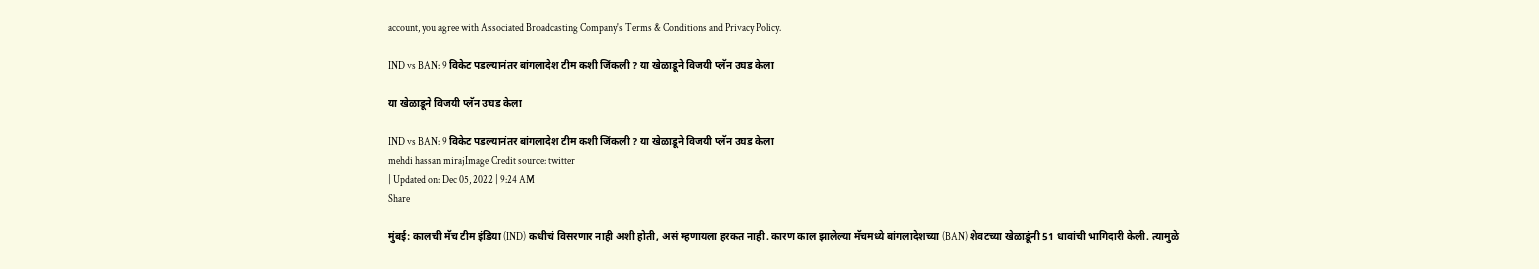account, you agree with Associated Broadcasting Company's Terms & Conditions and Privacy Policy.

IND vs BAN: 9 विकेट पडल्यानंतर बांगलादेश टीम कशी जिंकली ? या खेळाडूने विजयी प्लॅन उघड केला

या खेळाडूने विजयी प्लॅन उघड केला

IND vs BAN: 9 विकेट पडल्यानंतर बांगलादेश टीम कशी जिंकली ? या खेळाडूने विजयी प्लॅन उघड केला
mehdi hassan mirajImage Credit source: twitter
| Updated on: Dec 05, 2022 | 9:24 AM
Share

मुंबई: कालची मॅच टीम इंडिया (IND) कधीचं विसरणार नाही अशी होती, असं म्हणायला हरकत नाही. कारण काल झालेल्या मॅचमध्ये बांगलादेशच्या (BAN) शेवटच्या खेळाडूंनी 51 धावांची भागिदारी केली. त्यामुळे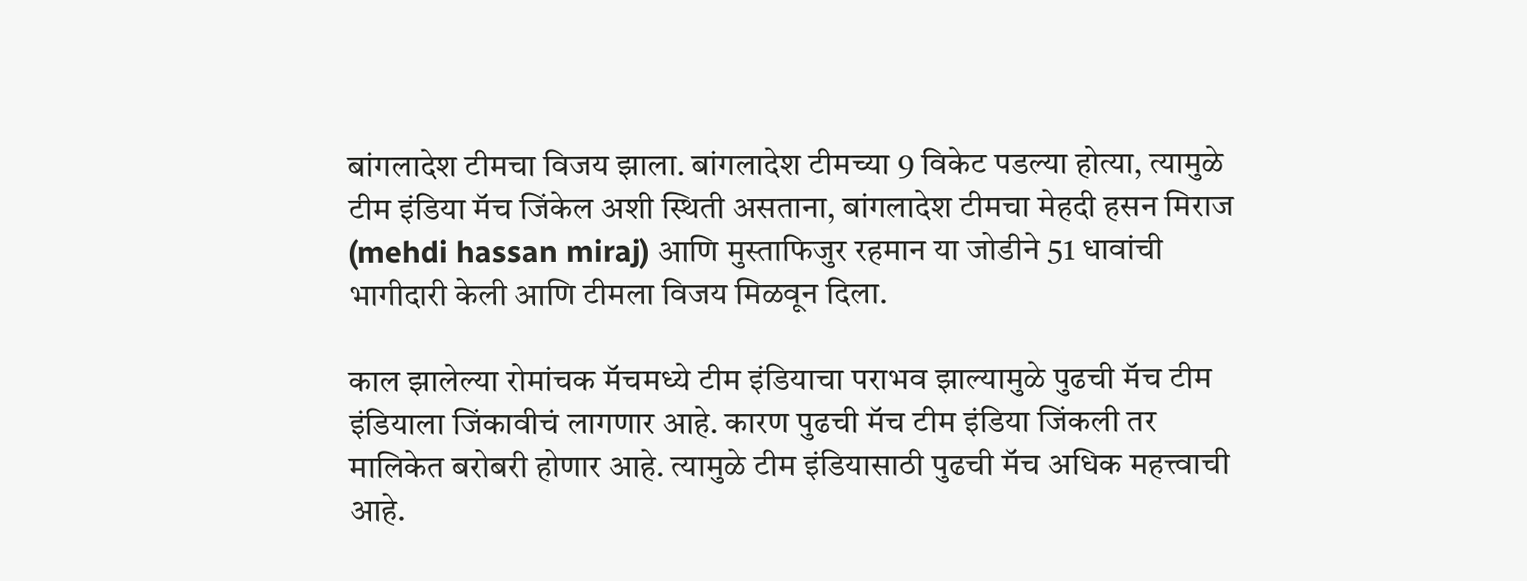बांगलादेश टीमचा विजय झाला. बांगलादेश टीमच्या 9 विकेट पडल्या होत्या, त्यामुळे टीम इंडिया मॅच जिंकेल अशी स्थिती असताना, बांगलादेश टीमचा मेहदी हसन मिराज (mehdi hassan miraj) आणि मुस्ताफिजुर रहमान या जोडीने 51 धावांची भागीदारी केली आणि टीमला विजय मिळवून दिला.

काल झालेल्या रोमांचक मॅचमध्ये टीम इंडियाचा पराभव झाल्यामुळे पुढची मॅच टीम इंडियाला जिंकावीचं लागणार आहे. कारण पुढची मॅच टीम इंडिया जिंकली तर मालिकेत बरोबरी होणार आहे. त्यामुळे टीम इंडियासाठी पुढची मॅच अधिक महत्त्वाची आहे.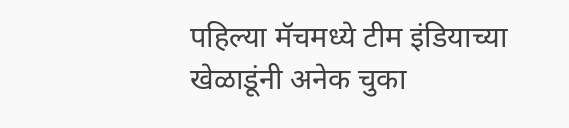पहिल्या मॅचमध्ये टीम इंडियाच्या खेळाडूंनी अनेक चुका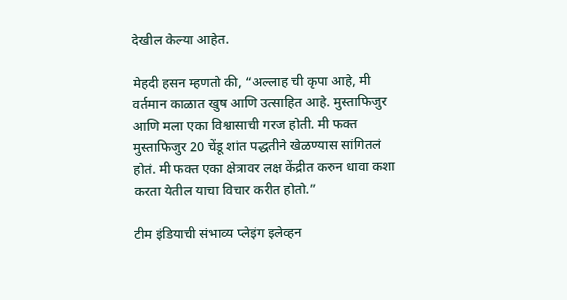देखील केल्या आहेत.

मेहदी हसन म्हणतो की, “अल्लाह ची कृपा आहे, मी वर्तमान काळात खुष आणि उत्साहित आहे. मुस्ताफिजुर आणि मला एका विश्वासाची गरज होती. मी फक्त मुस्ताफिजुर 20 चेंडू शांत पद्धतीने खेळण्यास सांगितलं होतं. मी फक्त एका क्षेत्रावर लक्ष केंद्रीत करुन धावा कशा करता येतील याचा विचार करीत होतो.”

टीम इंडियाची संभाव्य प्लेइंग इलेव्हन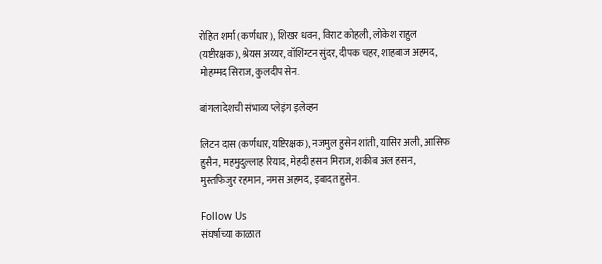रोहित शर्मा (कर्णधार), शिखर धवन, विराट कोहली, लोकेश राहुल (यष्टीरक्षक), श्रेयस अय्यर, वॉशिंग्टन सुंदर, दीपक चहर, शाहबाज अहमद, मोहम्मद सिराज, कुलदीप सेन.

बांगलादेशची संभाव्य प्लेइंग इलेव्हन

लिटन दास (कर्णधार, यष्टिरक्षक), नजमुल हुसेन शांती, यासिर अली, आसिफ हुसैन, महमुदुल्लाह रियाद, मेहदी हसन मिराज, शकीब अल हसन, मुस्तफिजुर रहमान, नमस अहमद, इबादत हुसेन.

Follow Us
संघर्षाच्या काळात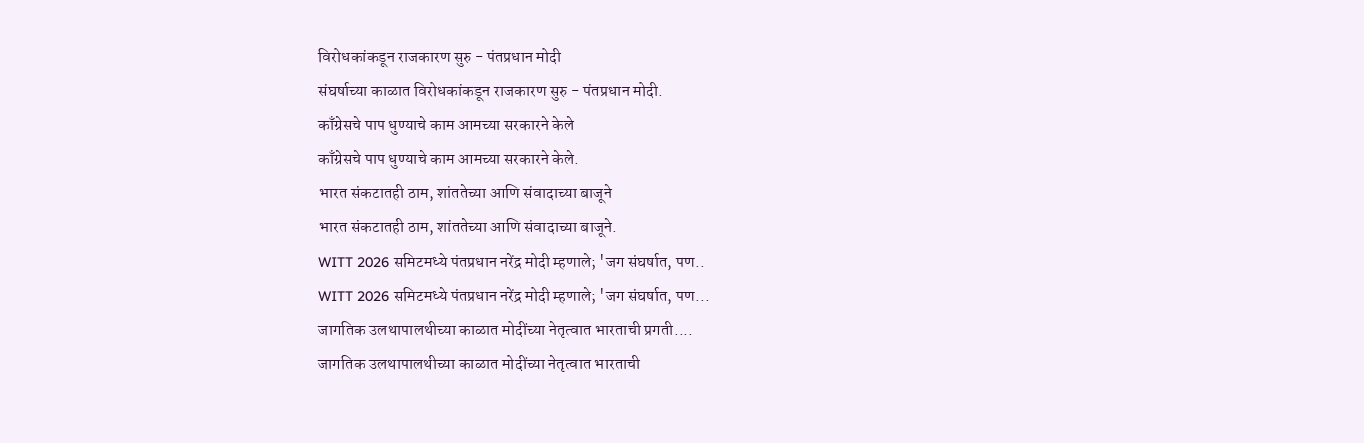विरोधकांकडून राजकारण सुरु - पंतप्रधान मोदी
संघर्षाच्या काळात विरोधकांकडून राजकारण सुरु - पंतप्रधान मोदी.
काँग्रेसचे पाप धुण्याचे काम आमच्या सरकारने केले
काँग्रेसचे पाप धुण्याचे काम आमच्या सरकारने केले.
भारत संकटातही ठाम, शांततेच्या आणि संवादाच्या बाजूने
भारत संकटातही ठाम, शांततेच्या आणि संवादाच्या बाजूने.
WITT 2026 समिटमध्ये पंतप्रधान नरेंद्र मोदी म्हणाले; 'जग संघर्षात, पण..
WITT 2026 समिटमध्ये पंतप्रधान नरेंद्र मोदी म्हणाले; 'जग संघर्षात, पण...
जागतिक उलथापालथीच्या काळात मोदींच्या नेतृत्वात भारताची प्रगती....
जागतिक उलथापालथीच्या काळात मोदींच्या नेतृत्वात भारताची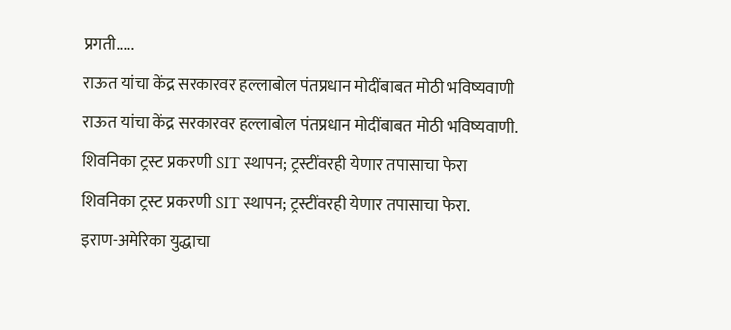प्रगती.....
राऊत यांचा केंद्र सरकारवर हल्लाबोल पंतप्रधान मोदींबाबत मोठी भविष्यवाणी
राऊत यांचा केंद्र सरकारवर हल्लाबोल पंतप्रधान मोदींबाबत मोठी भविष्यवाणी.
शिवनिका ट्रस्ट प्रकरणी SIT स्थापन; ट्रस्टींवरही येणार तपासाचा फेरा
शिवनिका ट्रस्ट प्रकरणी SIT स्थापन; ट्रस्टींवरही येणार तपासाचा फेरा.
इराण-अमेरिका युद्धाचा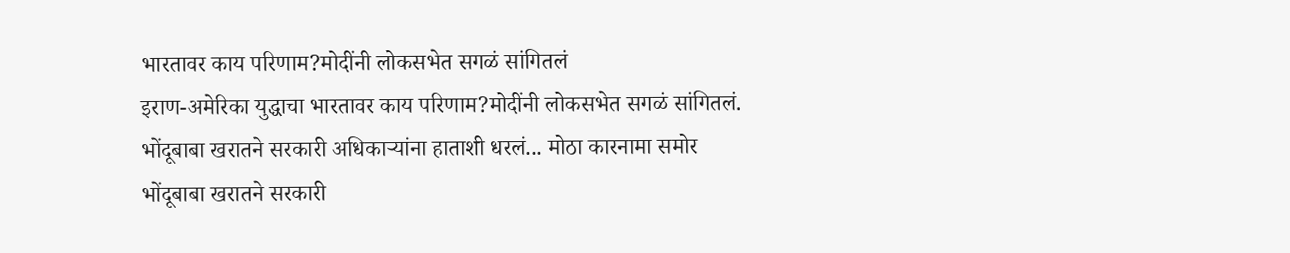भारतावर काय परिणाम?मोदींनी लोकसभेत सगळं सांगितलं
इराण-अमेरिका युद्धाचा भारतावर काय परिणाम?मोदींनी लोकसभेत सगळं सांगितलं.
भोंदूबाबा खरातने सरकारी अधिकाऱ्यांना हाताशी धरलं... मोठा कारनामा समोर
भोंदूबाबा खरातने सरकारी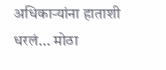अधिकाऱ्यांना हाताशी धरलं... मोठा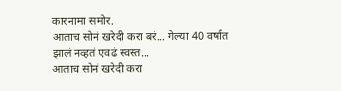कारनामा समोर.
आताच सोनं खरेदी करा बरं... गेल्या 40 वर्षात झालं नव्हतं एवढं स्वस्त...
आताच सोनं खरेदी करा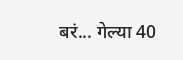बरं... गेल्या 40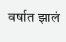वर्षात झालं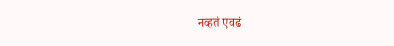नव्हतं एवढं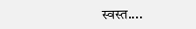स्वस्त....